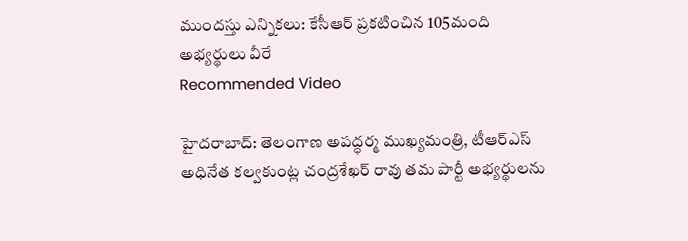ముందస్తు ఎన్నికలు: కేసీఆర్ ప్రకటించిన 105మంది అభ్యర్థులు వీరే
Recommended Video

హైదరాబాద్: తెలంగాణ అపద్ధర్మ ముఖ్యమంత్రి, టీఆర్ఎస్ అధినేత కల్వకుంట్ల చంద్రశేఖర్ రావు తమ పార్టీ అభ్యర్థులను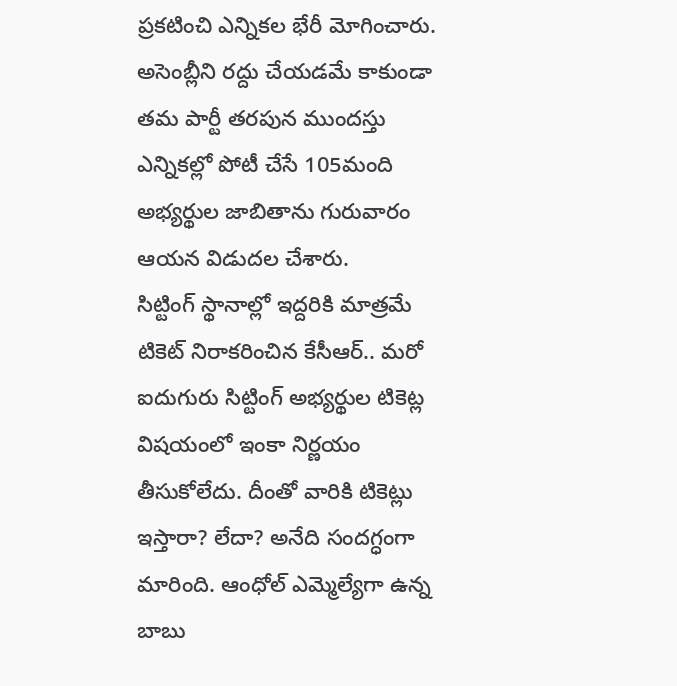ప్రకటించి ఎన్నికల భేరీ మోగించారు. అసెంబ్లీని రద్దు చేయడమే కాకుండా తమ పార్టీ తరపున ముందస్తు ఎన్నికల్లో పోటీ చేసే 105మంది అభ్యర్థుల జాబితాను గురువారం ఆయన విడుదల చేశారు.
సిట్టింగ్ స్థానాల్లో ఇద్దరికి మాత్రమే టికెట్ నిరాకరించిన కేసీఆర్.. మరో ఐదుగురు సిట్టింగ్ అభ్యర్థుల టికెట్ల విషయంలో ఇంకా నిర్ణయం తీసుకోలేదు. దీంతో వారికి టికెట్లు ఇస్తారా? లేదా? అనేది సందగ్ధంగా మారింది. ఆంధోల్ ఎమ్మెల్యేగా ఉన్న బాబు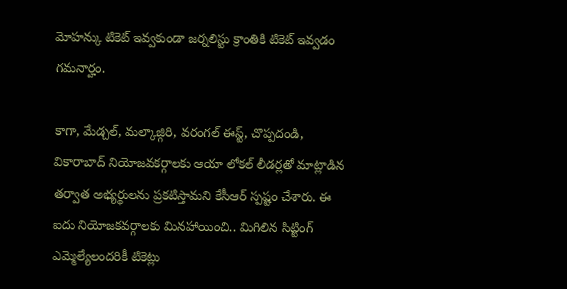మోహన్కు టికెట్ ఇవ్వకుండా జర్నలిస్టు క్రాంతికి టికెట్ ఇవ్వడం గమనార్హం.

కాగా, మేడ్చల్, మల్కాజ్గిరి, వరంగల్ ఈస్ట్, చొప్పదండి, వికారాబాద్ నియోజవకర్గాలకు ఆయా లోకల్ లీడర్లతో మాట్లాడిన తర్వాత అభ్యర్థులను ప్రకటిస్తామని కేసీఆర్ స్పష్టం చేశారు. ఈ ఐదు నియోజకవర్గాలకు మినహాయించి.. మిగిలిన సిట్టింగ్ ఎమ్మెల్యేలందరికీ టికెట్లు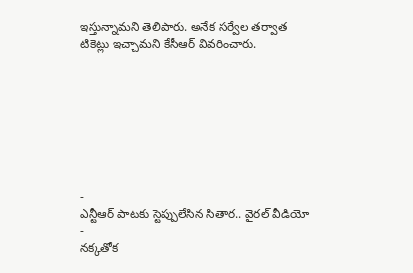ఇస్తున్నామని తెలిపారు. అనేక సర్వేల తర్వాత టికెట్లు ఇచ్చామని కేసీఆర్ వివరించారు.








-
ఎన్టీఆర్ పాటకు స్టెప్పులేసిన సితార.. వైరల్ వీడియో -
నక్కతోక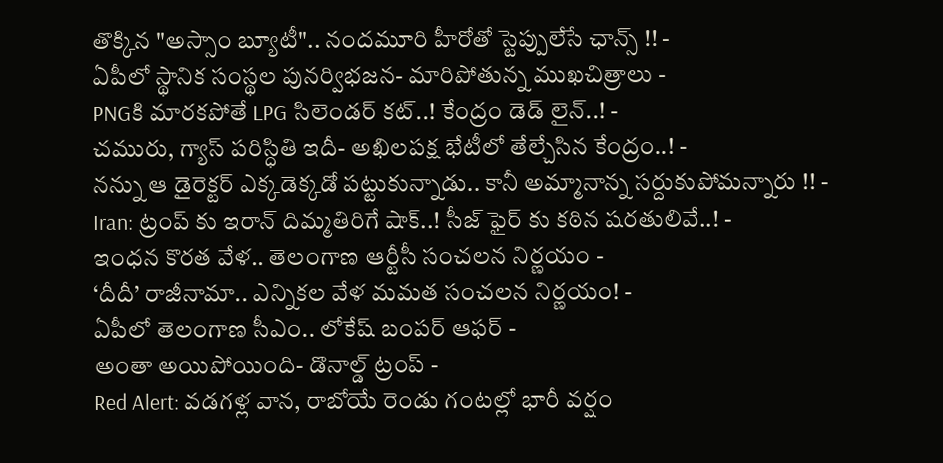తొక్కిన "అస్సాం బ్యూటీ".. నందమూరి హీరోతో స్టెప్పులేసే ఛాన్స్ !! -
ఏపీలో స్థానిక సంస్థల పునర్విభజన- మారిపోతున్న ముఖచిత్రాలు -
PNGకి మారకపోతే LPG సిలెండర్ కట్..! కేంద్రం డెడ్ లైన్..! -
చమురు, గ్యాస్ పరిస్ధితి ఇదీ- అఖిలపక్ష భేటీలో తేల్చేసిన కేంద్రం..! -
నన్ను ఆ డైరెక్టర్ ఎక్కడెక్కడో పట్టుకున్నాడు.. కానీ అమ్మానాన్న సర్దుకుపోమన్నారు !! -
Iran: ట్రంప్ కు ఇరాన్ దిమ్మతిరిగే షాక్..! సీజ్ ఫైర్ కు కఠిన షరతులివే..! -
ఇంధన కొరత వేళ.. తెలంగాణ ఆర్టీసీ సంచలన నిర్ణయం -
‘దీదీ’ రాజీనామా.. ఎన్నికల వేళ మమత సంచలన నిర్ణయం! -
ఏపీలో తెలంగాణ సీఎం.. లోకేష్ బంపర్ ఆఫర్ -
అంతా అయిపోయింది- డొనాల్డ్ ట్రంప్ -
Red Alert: వడగళ్ల వాన, రాబోయే రెండు గంటల్లో భారీ వర్షం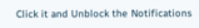Click it and Unblock the Notifications